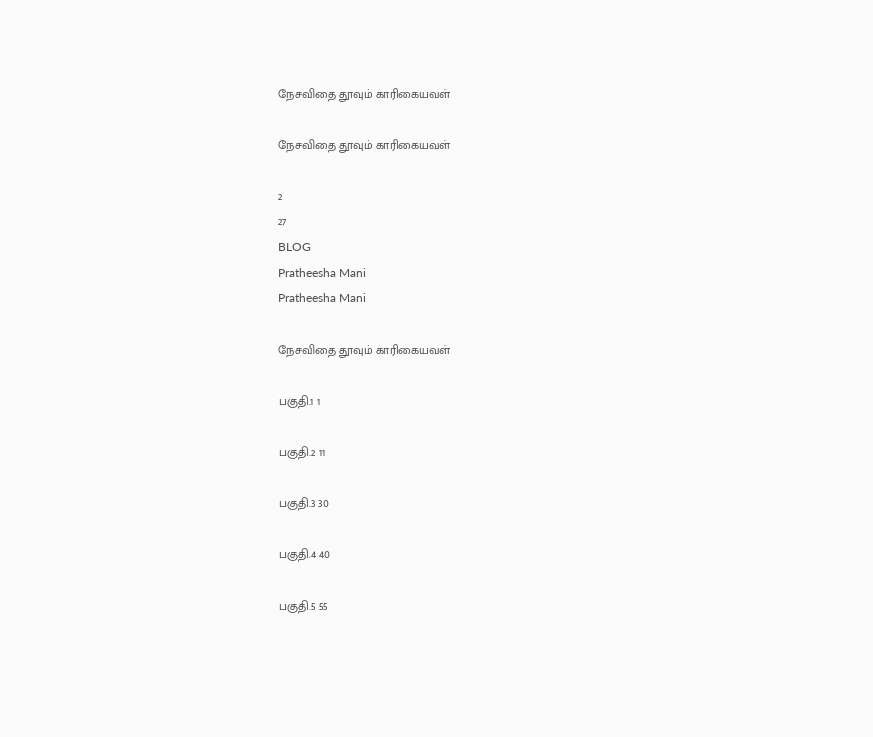நேசவிதை தூவும் காரிகையவள்

நேசவிதை தூவும் காரிகையவள்

2
27
BLOG
Pratheesha Mani
Pratheesha Mani

நேசவிதை தூவும் காரிகையவள்

பகுதி.1 1

பகுதி.2 11

பகுதி.3 30

பகுதி.4 40

பகுதி.5 55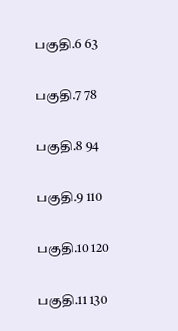பகுதி.6 63

பகுதி.7 78

பகுதி.8 94

பகுதி.9 110

பகுதி.10 120

பகுதி.11 130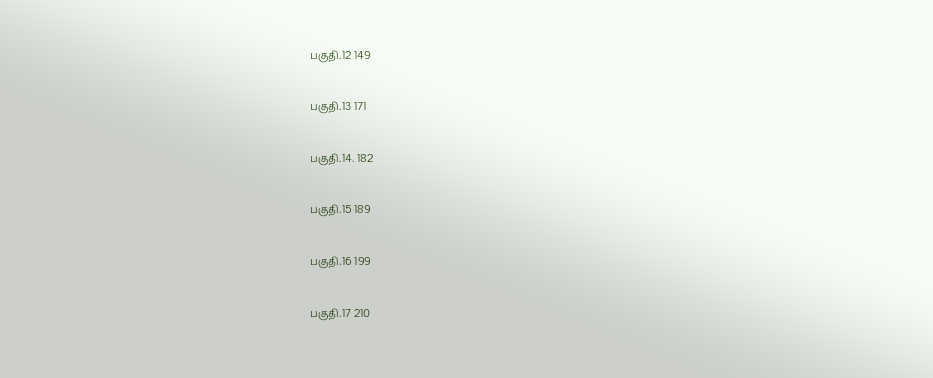பகுதி.12 149

பகுதி.13 171

பகுதி.14. 182

பகுதி.15 189

பகுதி.16 199

பகுதி.17 210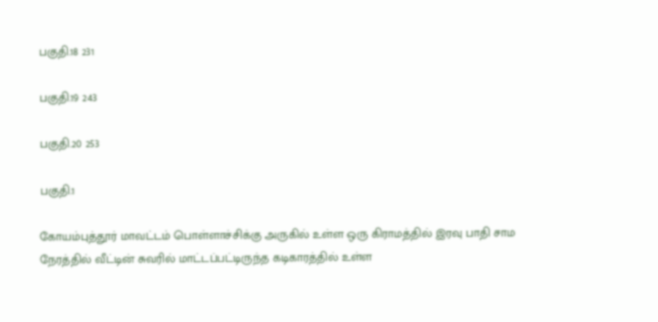பகுதி.18 231

பகுதி.19 243

பகுதி.20 253

பகுதி.1

கோயம்புத்தூர் மாவட்டம் பொள்ளாச்சிக்கு அருகில் உள்ள ஒரு கிராமத்தில் இரவு பாதி சாம நேரத்தில் வீட்டின் சுவரில் மாட்டப்பட்டிருந்த கடிகாரத்தில் உள்ள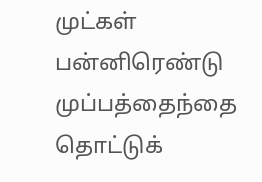முட்கள் பன்னிரெண்டு முப்பத்தைந்தை தொட்டுக்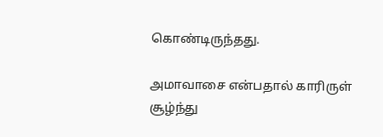கொண்டிருந்தது.

அமாவாசை என்பதால் காரிருள் சூழ்ந்து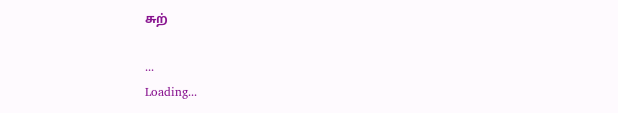சுற்

...
Loading...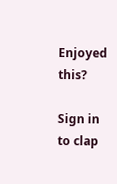Enjoyed this?

Sign in to clap